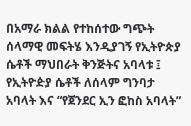በአማራ ክልል የተከሰተው ግጭት ሰላማዊ መፍትሄ እንዲያገኝ የኢትዮጵያ ሴቶች ማህበራት ቅንጅትና አባላቱ ፤ የኢትዮዽያ ሴቶች ለሰላም ግንባታ አባላት እና “የጀንደር ኢን ፎከስ አባላት”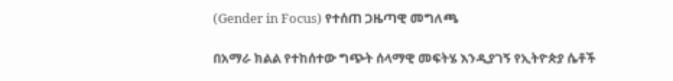(Gender in Focus) የተሰጠ ጋዜጣዊ መግለጫ

በአማራ ክልል የተከሰተው ግጭት ሰላማዊ መፍትሄ እንዲያገኝ የኢትዮጵያ ሴቶች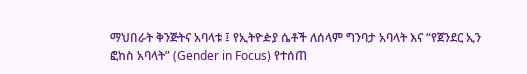ማህበራት ቅንጅትና አባላቱ ፤ የኢትዮዽያ ሴቶች ለሰላም ግንባታ አባላት እና “የጀንደር ኢን ፎከስ አባላት” (Gender in Focus) የተሰጠ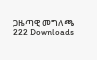ጋዜጣዊ መግለጫ
222 Downloads